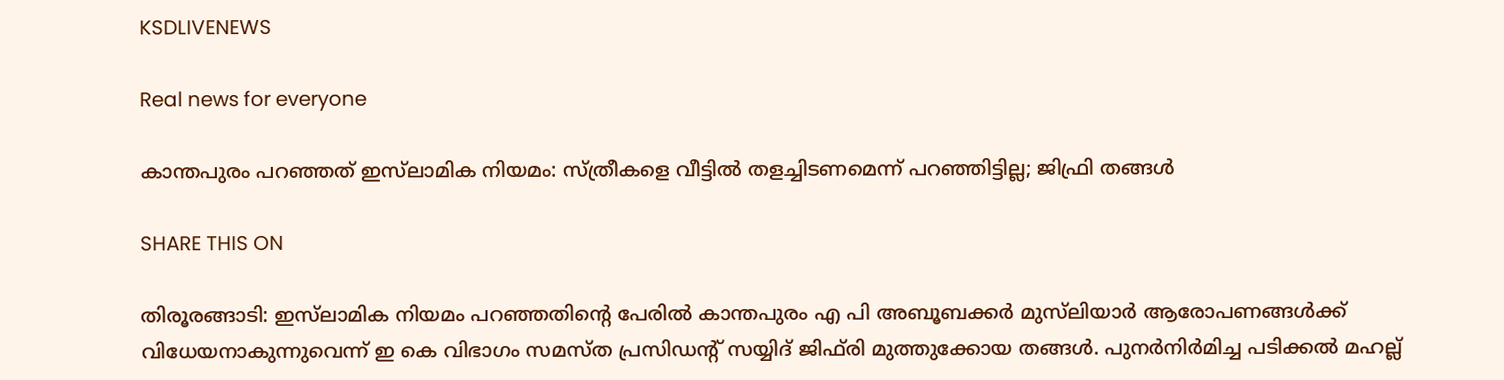KSDLIVENEWS

Real news for everyone

കാന്തപുരം പറഞ്ഞത് ഇസ്‌ലാമിക നിയമം: സ്ത്രീകളെ വീട്ടിൽ തളച്ചിടണമെന്ന് പറഞ്ഞിട്ടില്ല; ജിഫ്രി തങ്ങൾ

SHARE THIS ON

തിരൂരങ്ങാടി: ഇസ്‍ലാമിക നിയമം പറഞ്ഞതിന്റെ പേരിൽ കാന്തപുരം എ പി അബൂബക്കർ മുസ്‌ലിയാർ ആരോപണങ്ങൾക്ക് വിധേയനാകുന്നുവെന്ന് ഇ കെ വിഭാഗം സമസ്ത പ്രസിഡന്റ് സയ്യിദ് ജിഫ്‌രി മുത്തുക്കോയ തങ്ങൾ. പുനർനിർമിച്ച പടിക്കൽ മഹല്ല്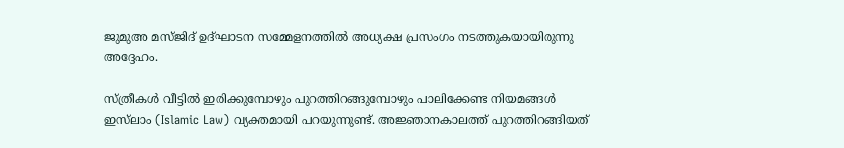ജുമുഅ മസ്ജിദ് ഉദ്ഘാടന സമ്മേളനത്തിൽ അധ്യക്ഷ പ്രസംഗം നടത്തുകയായിരുന്നു അദ്ദേഹം.

സ്ത്രീകൾ വീട്ടിൽ ഇരിക്കുമ്പോഴും പുറത്തിറങ്ങുമ്പോഴും പാലിക്കേണ്ട നിയമങ്ങൾ ഇസ്‍ലാം (Islamic Law) വ്യക്തമായി പറയുന്നുണ്ട്. അജ്ഞാനകാലത്ത് പുറത്തിറങ്ങിയത്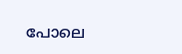പോലെ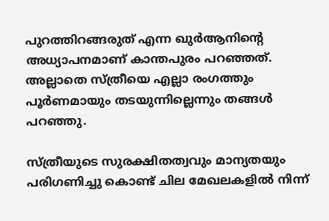പുറത്തിറങ്ങരുത് എന്ന ഖുർആനിന്റെ അധ്യാപനമാണ് കാന്തപുരം പറഞ്ഞത്. അല്ലാതെ സ്ത്രീയെ എല്ലാ രംഗത്തും പൂർണമായും തടയുന്നില്ലെന്നും തങ്ങൾ പറഞ്ഞു.

സ്ത്രീയുടെ സുരക്ഷിതത്വവും മാന്യതയും പരിഗണിച്ചു കൊണ്ട് ചില മേഖലകളിൽ നിന്ന്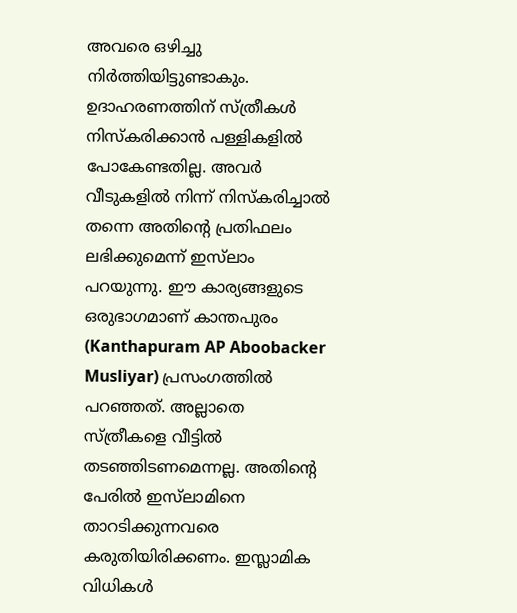അവരെ ഒഴിച്ചു നിർത്തിയിട്ടുണ്ടാകും. ഉദാഹരണത്തിന് സ്ത്രീകൾ നിസ്‌കരിക്കാൻ പള്ളികളിൽ പോകേണ്ടതില്ല. അവർ വീടുകളിൽ നിന്ന് നിസ്‌കരിച്ചാൽ തന്നെ അതിന്റെ പ്രതിഫലം ലഭിക്കുമെന്ന് ഇസ്‍ലാം പറയുന്നു. ഈ കാര്യങ്ങളുടെ ഒരുഭാഗമാണ് കാന്തപുരം (Kanthapuram AP Aboobacker Musliyar) പ്രസംഗത്തിൽ പറഞ്ഞത്. അല്ലാതെ സ്ത്രീകളെ വീട്ടിൽ തടഞ്ഞിടണമെന്നല്ല. അതിന്റെ പേരിൽ ഇസ്‍ലാമിനെ താറടിക്കുന്നവരെ കരുതിയിരിക്കണം. ഇസ്ലാമിക വിധികൾ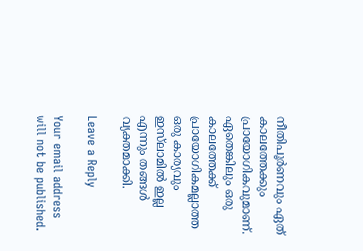നീതിപൂർണവും ഏത് കാലത്തേക്കും പ്രായോഗികവുമാണ്. ഏതെങ്കിലും ഒരു കാലത്തേക്ക് പ്രായോഗികമല്ലാത്ത ഒരു കാര്യവും ഇസ്‌ലാമിൽ ഇല്ല എന്നും തങ്ങൾ വ്യക്തമാക്കി.

Leave a Reply

Your email address will not be published.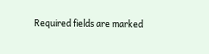Required fields are marked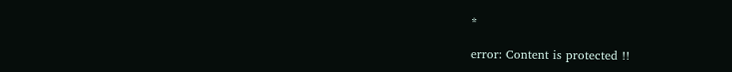*

error: Content is protected !!